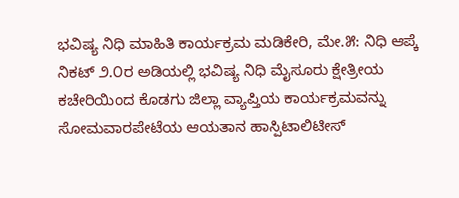ಭವಿಷ್ಯ ನಿಧಿ ಮಾಹಿತಿ ಕಾರ್ಯಕ್ರಮ ಮಡಿಕೇರಿ, ಮೇ.೫: ನಿಧಿ ಆಪ್ಕೆ ನಿಕಟ್ ೨.೦ರ ಅಡಿಯಲ್ಲಿ ಭವಿಷ್ಯ ನಿಧಿ ಮೈಸೂರು ಕ್ಷೇತ್ರೀಯ ಕಚೇರಿಯಿಂದ ಕೊಡಗು ಜಿಲ್ಲಾ ವ್ಯಾಪ್ತಿಯ ಕಾರ್ಯಕ್ರಮವನ್ನು ಸೋಮವಾರಪೇಟೆಯ ಆಯತಾನ ಹಾಸ್ಪಿಟಾಲಿಟೀಸ್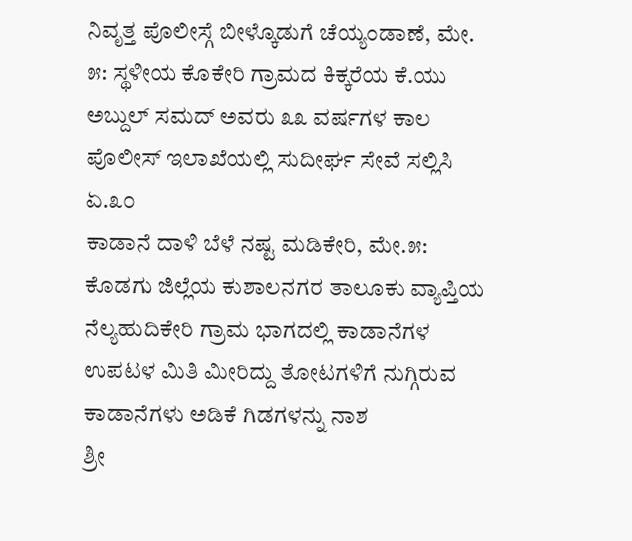ನಿವೃತ್ತ ಪೊಲೀಸ್ಗೆ ಬೀಳ್ಕೊಡುಗೆ ಚೆಯ್ಯಂಡಾಣೆ, ಮೇ. ೫: ಸ್ಥಳೀಯ ಕೊಕೇರಿ ಗ್ರಾಮದ ಕಿಕ್ಕರೆಯ ಕೆ.ಯು ಅಬ್ದುಲ್ ಸಮದ್ ಅವರು ೩೩ ವರ್ಷಗಳ ಕಾಲ ಪೊಲೀಸ್ ಇಲಾಖೆಯಲ್ಲಿ ಸುದೀರ್ಘ ಸೇವೆ ಸಲ್ಲಿಸಿ ಏ.೩೦
ಕಾಡಾನೆ ದಾಳಿ ಬೆಳೆ ನಷ್ಟ ಮಡಿಕೇರಿ, ಮೇ.೫: ಕೊಡಗು ಜಿಲ್ಲೆಯ ಕುಶಾಲನಗರ ತಾಲೂಕು ವ್ಯಾಪ್ತಿಯ ನೆಲ್ಯಹುದಿಕೇರಿ ಗ್ರಾಮ ಭಾಗದಲ್ಲಿ ಕಾಡಾನೆಗಳ ಉಪಟಳ ಮಿತಿ ಮೀರಿದ್ದು ತೋಟಗಳಿಗೆ ನುಗ್ಗಿರುವ ಕಾಡಾನೆಗಳು ಅಡಿಕೆ ಗಿಡಗಳನ್ನು ನಾಶ
ಶ್ರೀ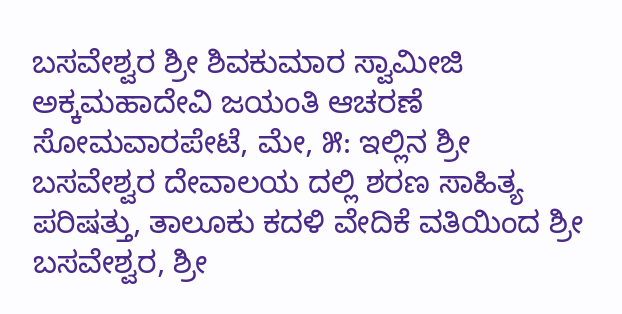ಬಸವೇಶ್ವರ ಶ್ರೀ ಶಿವಕುಮಾರ ಸ್ವಾಮೀಜಿ ಅಕ್ಕಮಹಾದೇವಿ ಜಯಂತಿ ಆಚರಣೆ ಸೋಮವಾರಪೇಟೆ, ಮೇ, ೫: ಇಲ್ಲಿನ ಶ್ರೀ ಬಸವೇಶ್ವರ ದೇವಾಲಯ ದಲ್ಲಿ ಶರಣ ಸಾಹಿತ್ಯ ಪರಿಷತ್ತು, ತಾಲೂಕು ಕದಳಿ ವೇದಿಕೆ ವತಿಯಿಂದ ಶ್ರೀ ಬಸವೇಶ್ವರ, ಶ್ರೀ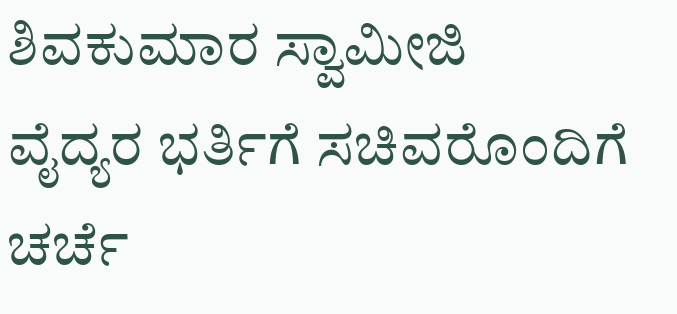ಶಿವಕುಮಾರ ಸ್ವಾಮೀಜಿ
ವೈದ್ಯರ ಭರ್ತಿಗೆ ಸಚಿವರೊಂದಿಗೆ ಚರ್ಚೆ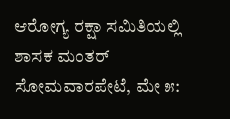ಆರೋಗ್ಯ ರಕ್ಷಾ ಸಮಿತಿಯಲ್ಲಿ ಶಾಸಕ ಮಂತರ್ ಸೋಮವಾರಪೇಟೆ, ಮೇ ೫: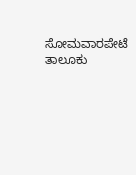ಸೋಮವಾರಪೇಟೆ ತಾಲೂಕು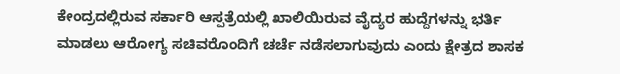ಕೇಂದ್ರದಲ್ಲಿರುವ ಸರ್ಕಾರಿ ಆಸ್ಪತ್ರೆಯಲ್ಲಿ ಖಾಲಿಯಿರುವ ವೈದ್ಯರ ಹುದ್ದೆಗಳನ್ನು ಭರ್ತಿ ಮಾಡಲು ಆರೋಗ್ಯ ಸಚಿವರೊಂದಿಗೆ ಚರ್ಚೆ ನಡೆಸಲಾಗುವುದು ಎಂದು ಕ್ಷೇತ್ರದ ಶಾಸಕ